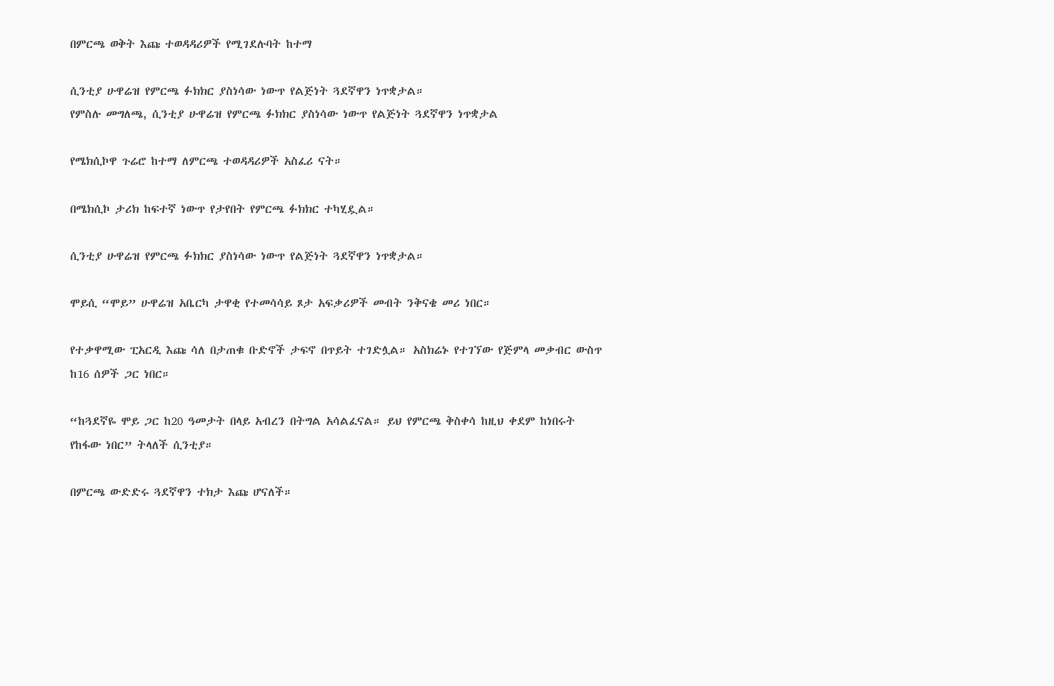በምርጫ ወቅት እጩ ተወዳዳሪዎች የሚገደሉባት ከተማ

ሲንቲያ ሁዋሬዝ የምርጫ ፉክክር ያስነሳው ነውጥ የልጅነት ጓደኛዋን ነጥቋታል።
የምስሉ መግለጫ, ሲንቲያ ሁዋሬዝ የምርጫ ፉክክር ያስነሳው ነውጥ የልጅነት ጓደኛዋን ነጥቋታል

የሜክሲኮዋ ጉሬሮ ከተማ ለምርጫ ተወዳዳሪዎች አስፈሪ ናት።

በሜክሲኮ ታሪክ ከፍተኛ ነውጥ የታየበት የምርጫ ፉክክር ተካሂዷል።

ሲንቲያ ሁዋሬዝ የምርጫ ፉክክር ያስነሳው ነውጥ የልጅነት ጓደኛዋን ነጥቋታል።

ሞይሲ “ሞይ” ሁዋሬዝ አቤርካ ታዋቂ የተመሳሳይ ጾታ አፍቃሪዎች መብት ንቅናቄ መሪ ነበር።

የተቃዋሚው ፒአርዲ እጩ ሳለ በታጠቁ ቡድኖች ታፍኖ በጥይት ተገድሏል። አስክሬኑ የተገኘው የጅምላ መቃብር ውስጥ ከ16 ሰዎች ጋር ነበር።

“ከጓደኛዬ ሞይ ጋር ከ20 ዓመታት በላይ አብረን በትግል አሳልፈናል። ይህ የምርጫ ቅስቀሳ ከዚህ ቀደም ከነበሩት የከፋው ነበር” ትላለች ሲንቲያ።

በምርጫ ውድድሩ ጓደኛዋን ተክታ እጩ ሆናለች።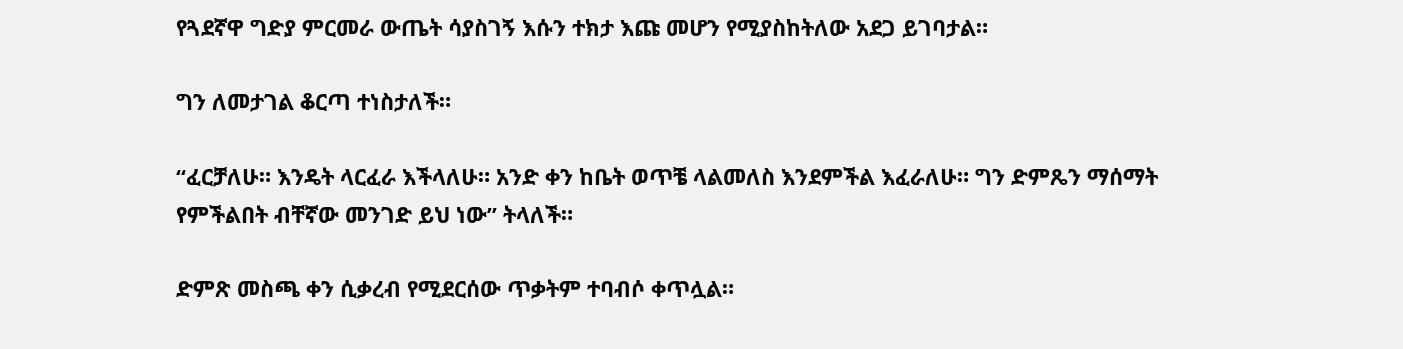የጓደኛዋ ግድያ ምርመራ ውጤት ሳያስገኝ እሱን ተክታ እጩ መሆን የሚያስከትለው አደጋ ይገባታል።

ግን ለመታገል ቆርጣ ተነስታለች።

“ፈርቻለሁ። እንዴት ላርፈራ እችላለሁ። አንድ ቀን ከቤት ወጥቼ ላልመለስ እንደምችል እፈራለሁ። ግን ድምጼን ማሰማት የምችልበት ብቸኛው መንገድ ይህ ነው” ትላለች።

ድምጽ መስጫ ቀን ሲቃረብ የሚደርሰው ጥቃትም ተባብሶ ቀጥሏል።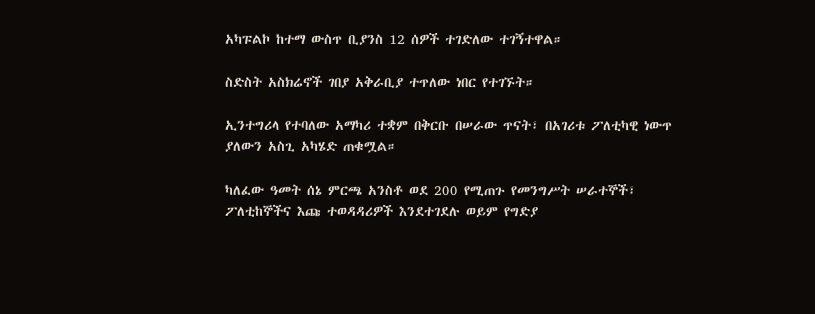አካፑልኮ ከተማ ውስጥ ቢያንስ 12 ሰዎች ተገድለው ተገኝተዋል።

ስድስት አስክሬኖች ገበያ አቅራቢያ ተጥለው ነበር የተገኙት።

ኢንተግሪላ የተባለው አማካሪ ተቋም በቅርቡ በሠራው ጥናት፣ በአገሪቱ ፖለቲካዊ ነውጥ ያለውን አስጊ አካሄድ ጠቁሟል።

ካለፈው ዓመት ሰኔ ምርጫ አንስቶ ወደ 200 የሚጠጉ የመንግሥት ሠራተኞች፣ ፖለቲከኞችና እጩ ተወዳዳሪዎች እንደተገደሉ ወይም የግድያ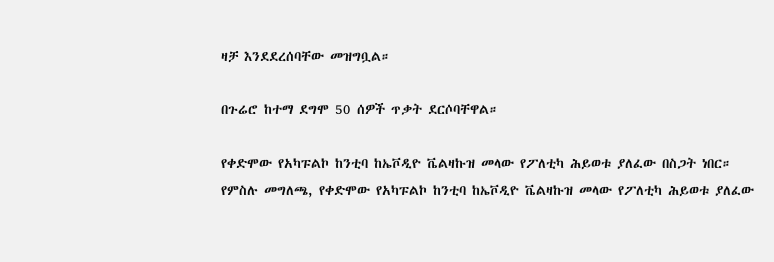ዛቻ እንደደረሰባቸው መዝግቧል።

በጉሬሮ ከተማ ደግሞ 50 ሰዎች ጥቃት ደርሶባቸዋል።

የቀድሞው የአካፑልኮ ከንቲባ ከኤቮዲዮ ቬልዛኩዝ መላው የፖለቲካ ሕይወቱ ያለፈው በስጋት ነበር።
የምስሉ መግለጫ, የቀድሞው የአካፑልኮ ከንቲባ ከኤቮዲዮ ቬልዛኩዝ መላው የፖለቲካ ሕይወቱ ያለፈው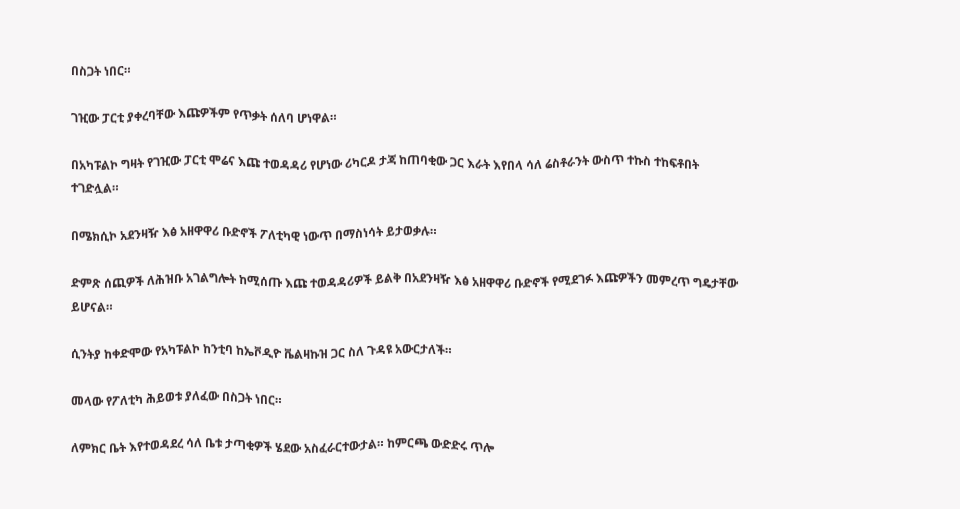በስጋት ነበር።

ገዢው ፓርቲ ያቀረባቸው እጩዎችም የጥቃት ሰለባ ሆነዋል።

በአካፑልኮ ግዛት የገዢው ፓርቲ ሞሬና እጩ ተወዳዳሪ የሆነው ሪካርዶ ታጃ ከጠባቂው ጋር እራት እየበላ ሳለ ሬስቶራንት ውስጥ ተኩስ ተከፍቶበት ተገድሏል።

በሜክሲኮ አደንዛዥ እፅ አዘዋዋሪ ቡድኖች ፖለቲካዊ ነውጥ በማስነሳት ይታወቃሉ።

ድምጽ ሰጪዎች ለሕዝቡ አገልግሎት ከሚሰጡ እጩ ተወዳዳሪዎች ይልቅ በአደንዛዥ እፅ አዘዋዋሪ ቡድኖች የሚደገፉ እጩዎችን መምረጥ ግዴታቸው ይሆናል።

ሲንትያ ከቀድሞው የአካፑልኮ ከንቲባ ከኤቮዲዮ ቬልዛኩዝ ጋር ስለ ጉዳዩ አውርታለች።

መላው የፖለቲካ ሕይወቱ ያለፈው በስጋት ነበር።

ለምክር ቤት እየተወዳደረ ሳለ ቤቱ ታጣቂዎች ሄደው አስፈራርተውታል። ከምርጫ ውድድሩ ጥሎ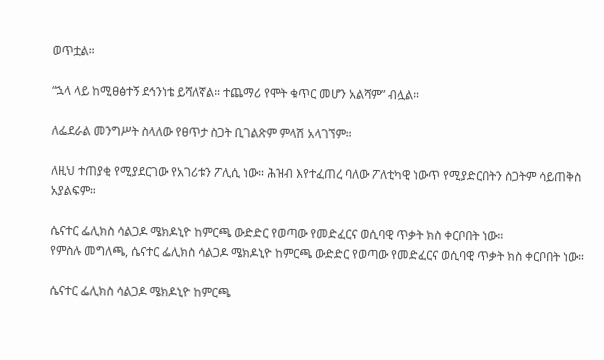ወጥቷል።

“ኋላ ላይ ከሚፀፅተኝ ደኅንነቴ ይሻለኛል። ተጨማሪ የሞት ቁጥር መሆን አልሻም” ብሏል።

ለፌደራል መንግሥት ስላለው የፀጥታ ስጋት ቢገልጽም ምላሽ አላገኘም።

ለዚህ ተጠያቂ የሚያደርገው የአገሪቱን ፖሊሲ ነው። ሕዝብ እየተፈጠረ ባለው ፖለቲካዊ ነውጥ የሚያድርበትን ስጋትም ሳይጠቅስ አያልፍም።

ሴናተር ፌሊክስ ሳልጋዶ ሜክዶኒዮ ከምርጫ ውድድር የወጣው የመድፈርና ወሲባዊ ጥቃት ክስ ቀርቦበት ነው።
የምስሉ መግለጫ, ሴናተር ፌሊክስ ሳልጋዶ ሜክዶኒዮ ከምርጫ ውድድር የወጣው የመድፈርና ወሲባዊ ጥቃት ክስ ቀርቦበት ነው።

ሴናተር ፌሊክስ ሳልጋዶ ሜክዶኒዮ ከምርጫ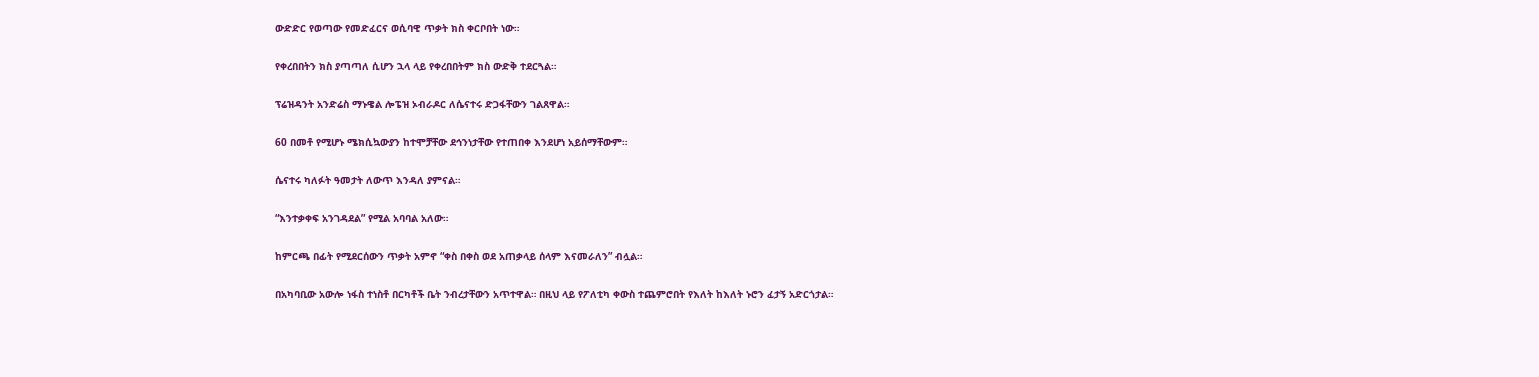ውድድር የወጣው የመድፈርና ወሲባዊ ጥቃት ክስ ቀርቦበት ነው።

የቀረበበትን ክስ ያጣጣለ ሲሆን ኋላ ላይ የቀረበበትም ክስ ውድቅ ተደርጓል።

ፕሬዝዳንት አንድሬስ ማኑዌል ሎፔዝ ኦብራዶር ለሴናተሩ ድጋፋቸውን ገልጸዋል።

60 በመቶ የሚሆኑ ሜክሲኳውያን ከተሞቻቸው ደኅንነታቸው የተጠበቀ እንደሆነ አይሰማቸውም።

ሴናተሩ ካለፉት ዓመታት ለውጥ እንዳለ ያምናል።

“እንተቃቀፍ አንገዳደል” የሚል አባባል አለው።

ከምርጫ በፊት የሚደርሰውን ጥቃት አምኖ “ቀስ በቀስ ወደ አጠቃላይ ሰላም እናመራለን” ብሏል።

በአካባቢው አውሎ ነፋስ ተነስቶ በርካቶች ቤት ንብረታቸውን አጥተዋል። በዚህ ላይ የፖለቲካ ቀውስ ተጨምሮበት የእለት ከእለት ኑሮን ፈታኝ አድርጎታል።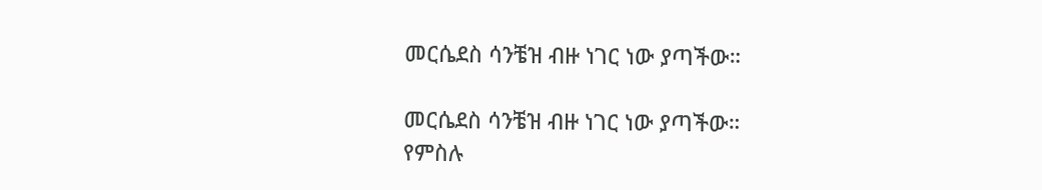መርሴደስ ሳንቼዝ ብዙ ነገር ነው ያጣችው።

መርሴደስ ሳንቼዝ ብዙ ነገር ነው ያጣችው።
የምስሉ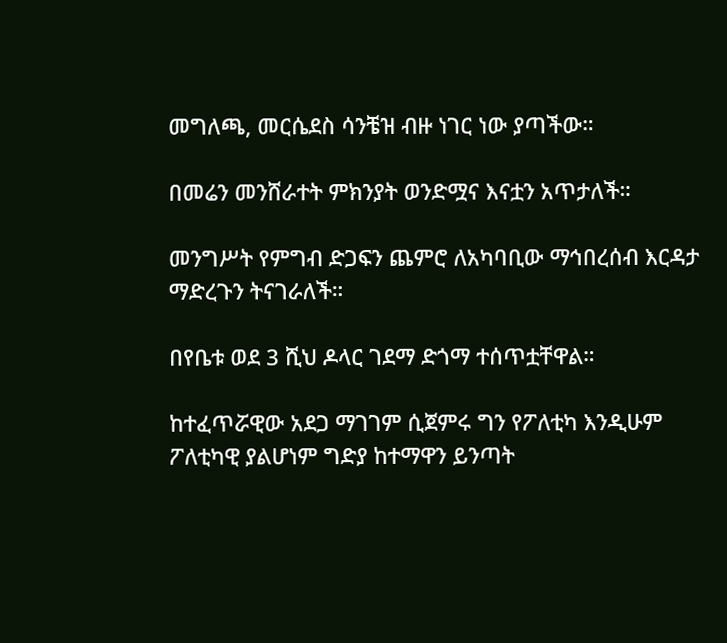መግለጫ, መርሴደስ ሳንቼዝ ብዙ ነገር ነው ያጣችው።

በመሬን መንሸራተት ምክንያት ወንድሟና እናቷን አጥታለች።

መንግሥት የምግብ ድጋፍን ጨምሮ ለአካባቢው ማኅበረሰብ እርዳታ ማድረጉን ትናገራለች።

በየቤቱ ወደ 3 ሺህ ዶላር ገደማ ድጎማ ተሰጥቷቸዋል።

ከተፈጥሯዊው አደጋ ማገገም ሲጀምሩ ግን የፖለቲካ እንዲሁም ፖለቲካዊ ያልሆነም ግድያ ከተማዋን ይንጣት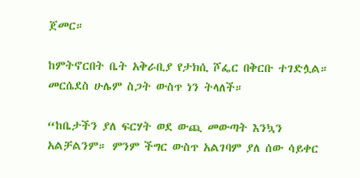ጀመር።

ከምትኖርበት ቤት አቅራቢያ የታክሲ ሾፌር በቅርቡ ተገድሏል። መርሴደስ ሁሌም ስጋት ውስጥ ነን ትላለች።

“ከቤታችን ያለ ፍርሃት ወደ ውጪ መውጣት እንኳን አልቻልንም። ምንም ችግር ውስጥ አልገባም ያለ ሰው ሳይቀር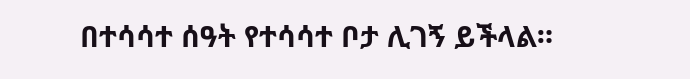በተሳሳተ ሰዓት የተሳሳተ ቦታ ሊገኝ ይችላል።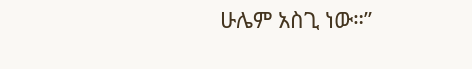ሁሌም አስጊ ነው።”